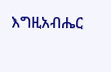እግዚአብሔር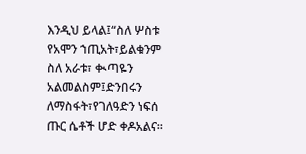እንዲህ ይላል፤“ስለ ሦስቱ የአሞን ኀጢአት፣ይልቁንም ስለ አራቱ፣ ቊጣዬን አልመልስም፤ድንበሩን ለማስፋት፣የገለዓድን ነፍሰ ጡር ሴቶች ሆድ ቀዶአልና።